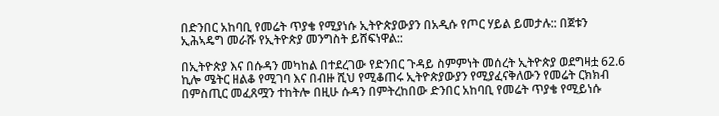በድንበር አከባቢ የመሬት ጥያቄ የሚያነሱ ኢትዮጵያውያን በአዲሱ የጦር ሃይል ይመታሉ:: በጀቱን ኢሕኣዴግ መራሹ የኢትዮጵያ መንግስት ይሸፍነዋል::

በኢትዮጵያ እና በሱዳን መካከል በተደረገው የድንበር ጉዳይ ስምምነት መሰረት ኢትዮጵያ ወደግዛቷ 62.6 ኪሎ ሜትር ዘልቆ የሚገባ እና በብዙ ሺህ የሚቆጠሩ ኢትዮጵያውያን የሚያፈናቅለውን የመሬት ርክክብ በምስጢር መፈጸሟን ተከትሎ በዚሁ ሱዳን በምትረከበው ድንበር አከባቢ የመሬት ጥያቄ የሚይነሱ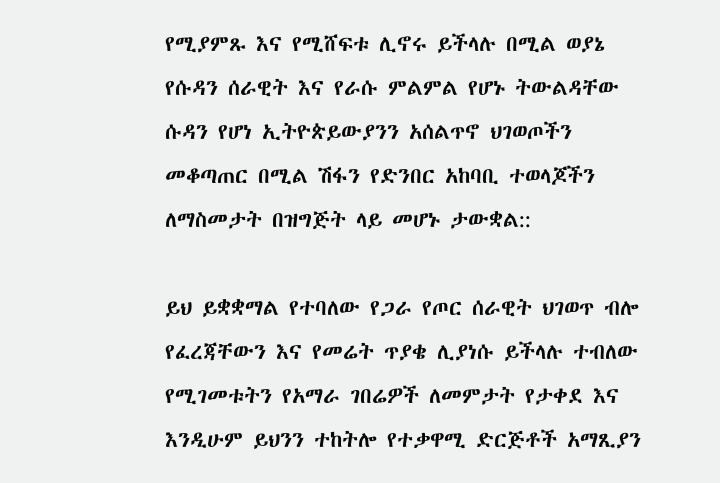የሚያምጹ እና የሚሸፍቱ ሊኖሩ ይችላሉ በሚል ወያኔ የሱዳን ሰራዊት እና የራሱ ምልምል የሆኑ ትውልዳቸው ሱዳን የሆነ ኢትዮጵይውያንን አሰልጥኖ ህገወጦችን መቆጣጠር በሚል ሽፋን የድንበር አከባቢ ተወላጆችን ለማስመታት በዝግጅት ላይ መሆኑ ታውቋል::

ይህ ይቋቋማል የተባለው የጋራ የጦር ሰራዊት ህገወጥ ብሎ የፈረጃቸውን እና የመሬት ጥያቄ ሊያነሱ ይችላሉ ተብለው የሚገመቱትን የአማራ ገበሬዎች ለመምታት የታቀደ እና እንዲሁም ይህንን ተከትሎ የተቃዋሚ ድርጅቶች አማጺያን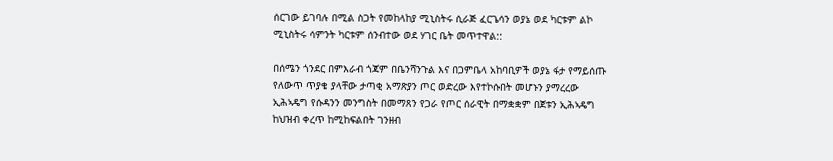ሰርገው ይገባሉ በሚል ስጋት የመከላከያ ሚኒስትሩ ሲራጅ ፈርጌሳን ወያኔ ወደ ካርቱም ልኮ ሚኒስትሩ ሳምንት ካርቱም ሰንብተው ወደ ሃገር ቤት መጥተዋል::

በሰሜን ጎንደር በምእራብ ጎጃም በቤንሻንጉል እና በጋምቤላ አከባቢዎች ወያኔ ፋታ የማይሰጡ የለውጥ ጥያቄ ያላቸው ታጣቂ አማጽያን ጦር ወድረው እየተኮሱበት መሆኑን ያማረረው ኢሕኣዴግ የሱዳንን መንግስት በመማጸን የጋራ የጦር ሰራዊት በማቋቋም በጀቱን ኢሕኣዴግ ከህዝብ ቀረጥ ከሚከፍልበት ገንዘብ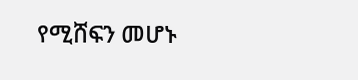የሚሸፍን መሆኑ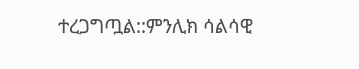ተረጋግጧል::ምንሊክ ሳልሳዊ